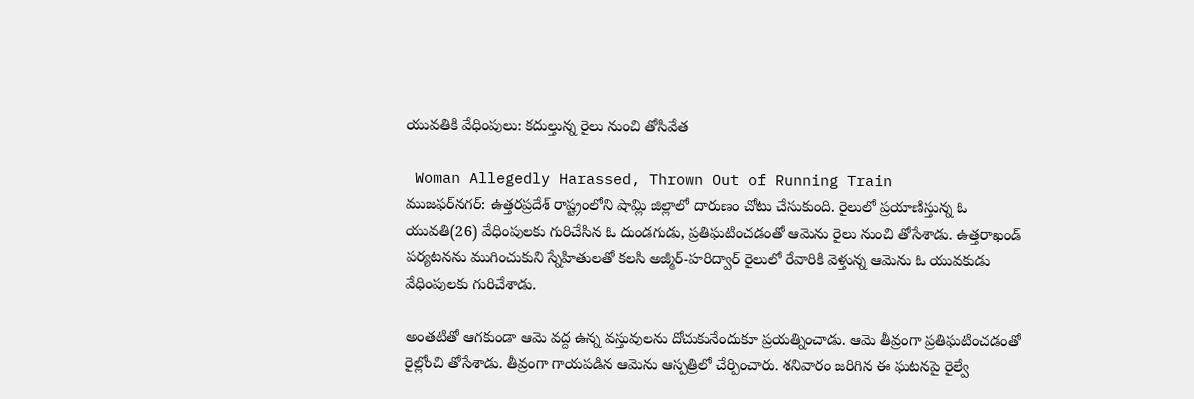యువతికి వేధింపులు: కదుల్తున్న రైలు నుంచి తోసివేత

 Woman Allegedly Harassed, Thrown Out of Running Train
ముజఫర్‌నగర్: ఉత్తరప్రదేశ్ రాష్ట్రంలోని షామ్లి జిల్లాలో దారుణం చోటు చేసుకుంది. రైలులో ప్రయాణిస్తున్న ఓ యువతి(26) వేధింపులకు గురిచేసిన ఓ దుండగుడు, ప్రతిఘటించడంతో ఆమెను రైలు నుంచి తోసేశాడు. ఉత్తరాఖండ్ పర్యటనను ముగించుకుని స్నేహితులతో కలసి అజ్మీర్-హరిద్వార్ రైలులో రేవారికి వెళ్తున్న ఆమెను ఓ యువకుడు వేధింపులకు గురిచేశాడు.

అంతటితో ఆగకుండా ఆమె వద్ద ఉన్న వస్తువులను దోచుకునేందుకూ ప్రయత్నించాడు. ఆమె తీవ్రంగా ప్రతిఘటించడంతో రైల్లోంచి తోసేశాడు. తీవ్రంగా గాయపడిన ఆమెను ఆస్పత్రిలో చేర్పించారు. శనివారం జరిగిన ఈ ఘటనపై రైల్వే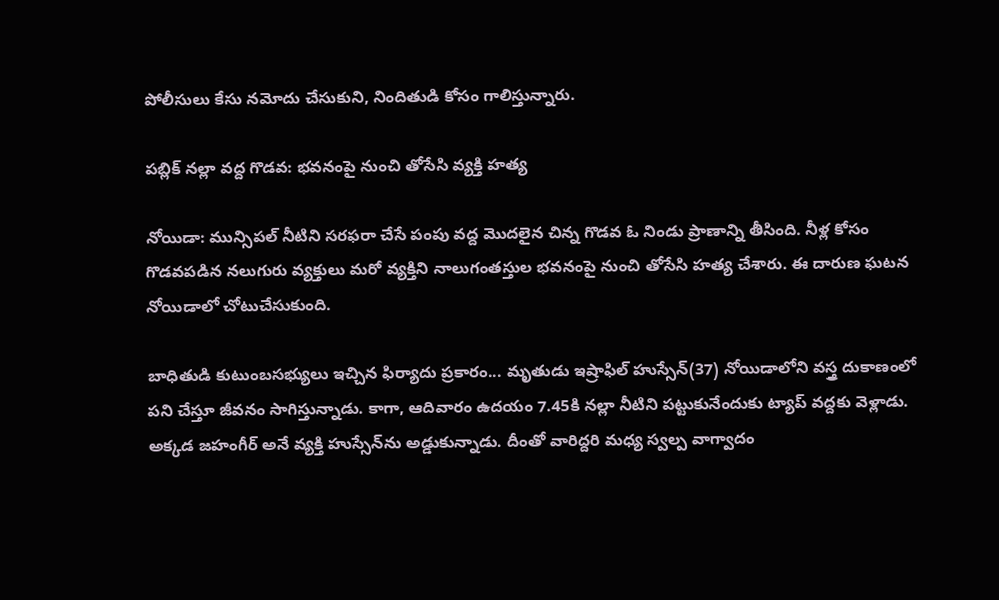పోలీసులు కేసు నమోదు చేసుకుని, నిందితుడి కోసం గాలిస్తున్నారు.

పబ్లిక్ నల్లా వద్ద గొడవ: భవనంపై నుంచి తోసేసి వ్యక్తి హత్య

నోయిడా: మున్సిపల్ నీటిని సరఫరా చేసే పంపు వద్ద మొదలైన చిన్న గొడవ ఓ నిండు ప్రాణాన్ని తీసింది. నీళ్ల కోసం గొడవపడిన నలుగురు వ్యక్తులు మరో వ్యక్తిని నాలుగంతస్తుల భవనంపై నుంచి తోసేసి హత్య చేశారు. ఈ దారుణ ఘటన నోయిడాలో చోటుచేసుకుంది.

బాధితుడి కుటుంబసభ్యులు ఇచ్చిన ఫిర్యాదు ప్రకారం... మృతుడు ఇష్రాఫిల్ హుస్సేన్(37) నోయిడాలోని వస్త్ర దుకాణంలో పని చేస్తూ జీవనం సాగిస్తున్నాడు. కాగా, ఆదివారం ఉదయం 7.45కి నల్లా నీటిని పట్టుకునేందుకు ట్యాప్ వద్దకు వెళ్లాడు. అక్కడ జహంగీర్ అనే వ్యక్తి హుస్సేన్‌ను అడ్డుకున్నాడు. దీంతో వారిద్దరి మధ్య స్వల్ప వాగ్వాదం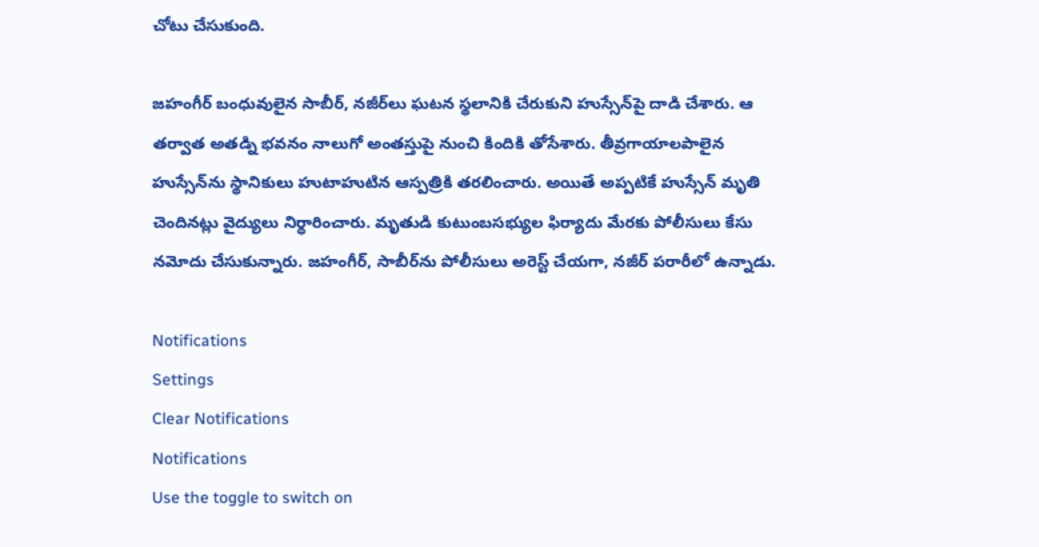చోటు చేసుకుంది.

జహంగీర్ బంధువులైన సాబీర్, నజీర్‌లు ఘటన స్థలానికి చేరుకుని హుస్సేన్‌పై దాడి చేశారు. ఆ తర్వాత అతడ్ని భవనం నాలుగో అంతస్తుపై నుంచి కిందికి తోసేశారు. తీవ్రగాయాలపాలైన హుస్సేన్‌ను స్థానికులు హుటాహుటిన ఆస్పత్రికి తరలించారు. అయితే అప్పటికే హుస్సేన్ మృతి చెందినట్లు వైద్యులు నిర్ధారించారు. మృతుడి కుటుంబసభ్యుల ఫిర్యాదు మేరకు పోలీసులు కేసు నమోదు చేసుకున్నారు. జహంగీర్, సాబీర్‌ను పోలీసులు అరెస్ట్ చేయగా, నజీర్ పరారీలో ఉన్నాడు.

Notifications
Settings
Clear Notifications
Notifications
Use the toggle to switch on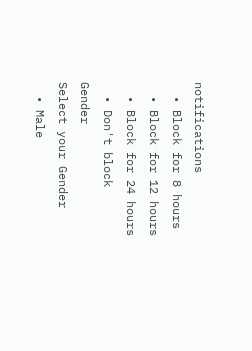notifications
  • Block for 8 hours
  • Block for 12 hours
  • Block for 24 hours
  • Don't block
Gender
Select your Gender
  • Male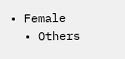• Female
  • Others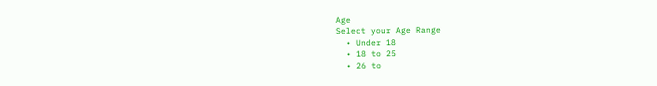Age
Select your Age Range
  • Under 18
  • 18 to 25
  • 26 to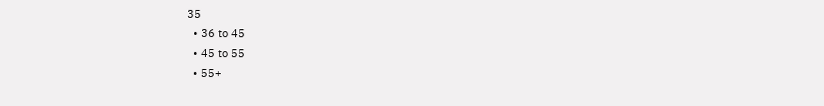35
  • 36 to 45
  • 45 to 55
  • 55+